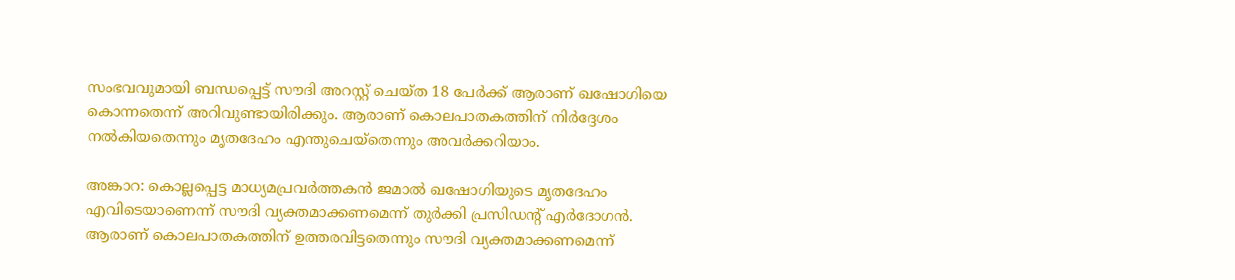സംഭവവുമായി ബന്ധപ്പെട്ട് സൗദി അറസ്റ്റ് ചെയ്ത 18 പേര്‍ക്ക് ആരാണ് ഖഷോഗിയെ കൊന്നതെന്ന് അറിവുണ്ടായിരിക്കും. ആരാണ് കൊലപാതകത്തിന് നിര്‍ദ്ദേശം നല്‍കിയതെന്നും മൃതദേഹം എന്തുചെയ്തെന്നും അവര്‍ക്കറിയാം.

അങ്കാറ: കൊല്ലപ്പെട്ട മാധ്യമപ്രവര്‍ത്തകന്‍ ജമാല്‍ ഖഷോഗിയുടെ മൃതദേഹം എവിടെയാണെന്ന് സൗദി വ്യക്തമാക്കണമെന്ന് തുര്‍ക്കി പ്രസിഡന്റ് എര്‍ദോഗന്‍. ആരാണ് കൊലപാതകത്തിന് ഉത്തരവിട്ടതെന്നും സൗദി വ്യക്തമാക്കണമെന്ന്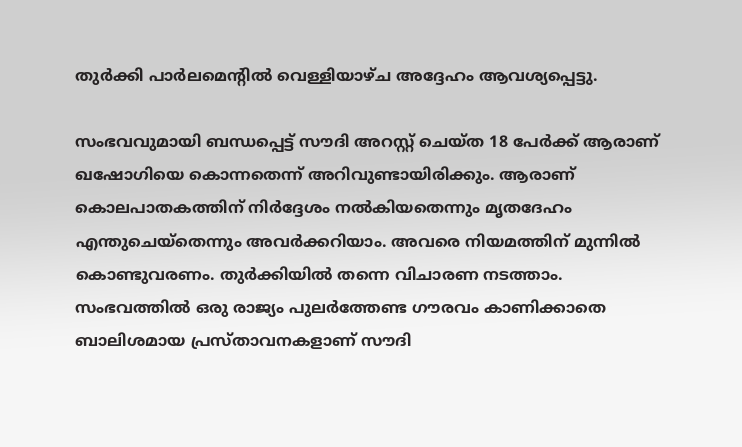തുര്‍ക്കി പാര്‍ലമെന്റില്‍ വെള്ളിയാഴ്ച അദ്ദേഹം ആവശ്യപ്പെട്ടു.

സംഭവവുമായി ബന്ധപ്പെട്ട് സൗദി അറസ്റ്റ് ചെയ്ത 18 പേര്‍ക്ക് ആരാണ് ഖഷോഗിയെ കൊന്നതെന്ന് അറിവുണ്ടായിരിക്കും. ആരാണ് കൊലപാതകത്തിന് നിര്‍ദ്ദേശം നല്‍കിയതെന്നും മൃതദേഹം എന്തുചെയ്തെന്നും അവര്‍ക്കറിയാം. അവരെ നിയമത്തിന് മുന്നില്‍ കൊണ്ടുവരണം. തുര്‍ക്കിയില്‍ തന്നെ വിചാരണ നടത്താം. സംഭവത്തില്‍ ഒരു രാജ്യം പുലര്‍ത്തേണ്ട ഗൗരവം കാണിക്കാതെ ബാലിശമായ പ്രസ്താവനകളാണ് സൗദി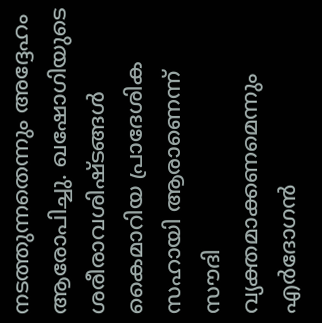നടത്തുന്നതെന്നും അദ്ദേഹം ആരോപിച്ചു. ഖഷോഗിയുടെ ശരീരാവശിഷ്ടങ്ങള്‍ കൈമാറിയ പ്രാദേശിക സഹായി ആരാണെന്ന് സൗദി വ്യക്തമാക്കണമെന്നും എര്‍ദോഗന്‍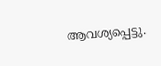ആവശ്യപ്പെട്ടു.